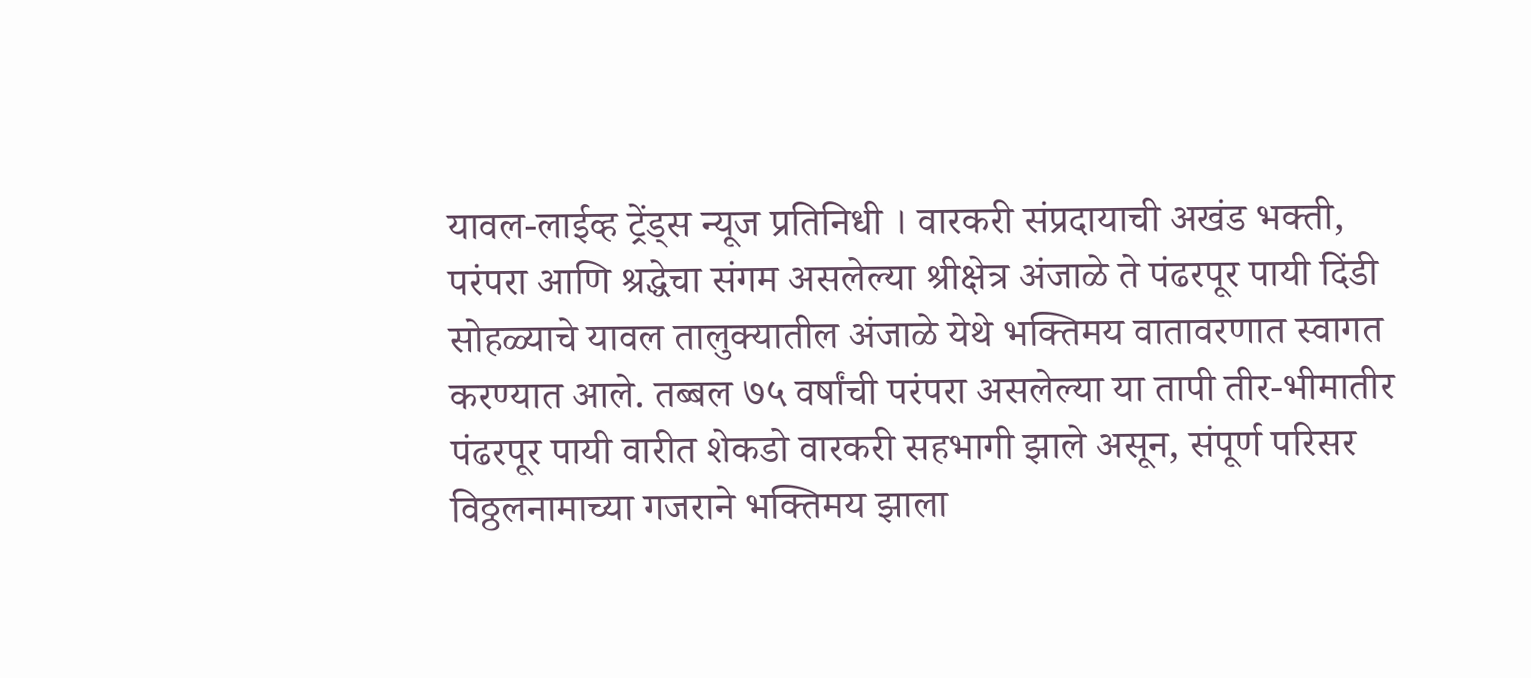यावल-लाईव्ह ट्रेंड्स न्यूज प्रतिनिधी । वारकरी संप्रदायाची अखंड भक्ती, परंपरा आणि श्रद्धेचा संगम असलेल्या श्रीक्षेत्र अंजाळे ते पंढरपूर पायी दिंडी सोहळ्याचे यावल तालुक्यातील अंजाळे येथे भक्तिमय वातावरणात स्वागत करण्यात आले. तब्बल ७५ वर्षांची परंपरा असलेल्या या तापी तीर-भीमातीर पंढरपूर पायी वारीत शेकडो वारकरी सहभागी झाले असून, संपूर्ण परिसर विठ्ठलनामाच्या गजराने भक्तिमय झाला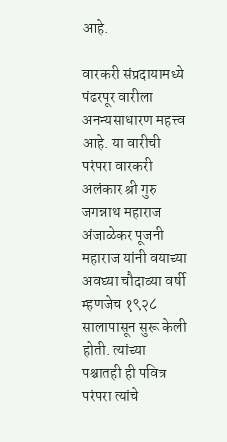आहे.

वारकरी संप्रदायामध्ये पंढरपूर वारीला अनन्यसाधारण महत्त्व आहे. या वारीची परंपरा वारकरी अलंकार श्री गुरु जगन्नाथ महाराज अंजाळेकर पूजनी महाराज यांनी वयाच्या अवघ्या चौदाव्या वर्षी म्हणजेच १९२८ सालापासून सुरू केली होती. त्यांच्या पश्चातही ही पवित्र परंपरा त्यांचे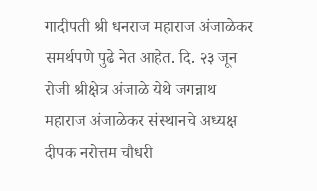गादीपती श्री धनराज महाराज अंजाळेकर समर्थपणे पुढे नेत आहेत. दि. २३ जून रोजी श्रीक्षेत्र अंजाळे येथे जगन्नाथ महाराज अंजाळेकर संस्थानचे अध्यक्ष दीपक नरोत्तम चौधरी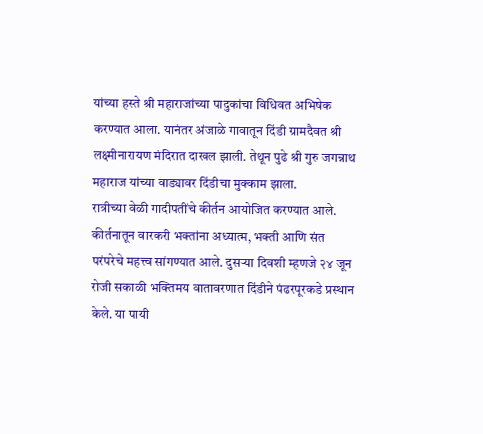यांच्या हस्ते श्री महाराजांच्या पादुकांचा विधिवत अभिषेक करण्यात आला. यानंतर अंजाळे गावातून दिंडी ग्रामदैवत श्री लक्ष्मीनारायण मंदिरात दाखल झाली. तेथून पुढे श्री गुरु जगन्नाथ महाराज यांच्या वाड्यावर दिंडीचा मुक्काम झाला.
रात्रीच्या वेळी गादीपतींचे कीर्तन आयोजित करण्यात आले. कीर्तनातून वारकरी भक्तांना अध्यात्म, भक्ती आणि संत परंपरेचे महत्त्व सांगण्यात आले. दुसऱ्या दिवशी म्हणजे २४ जून रोजी सकाळी भक्तिमय वातावरणात दिंडीने पंढरपूरकडे प्रस्थान केले. या पायी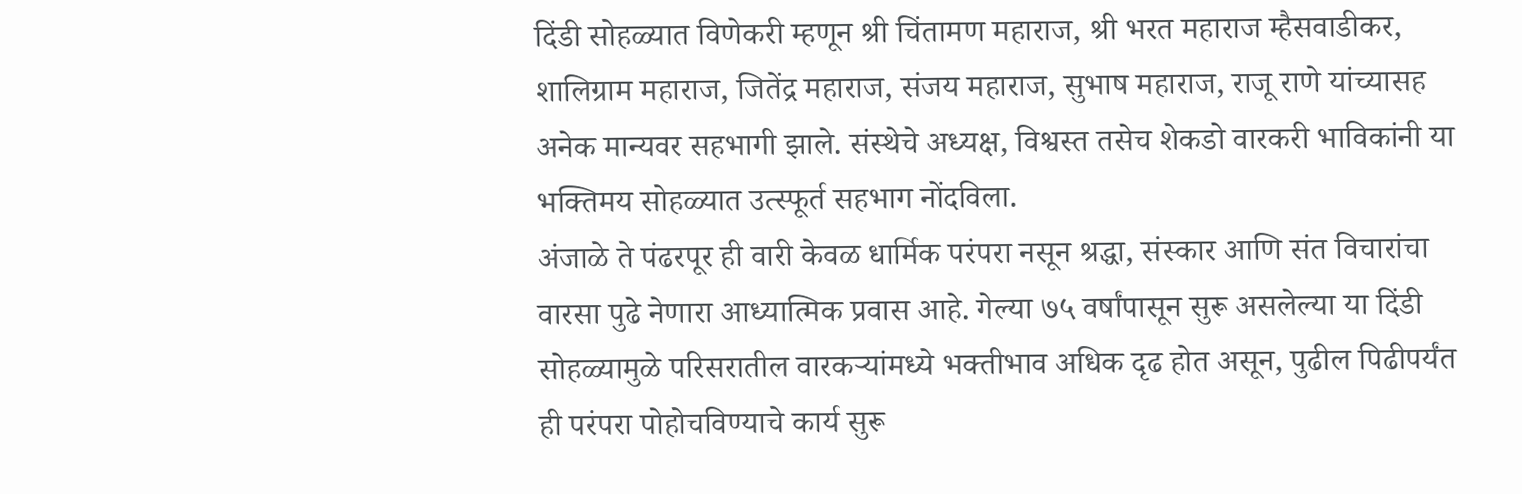दिंडी सोहळ्यात विणेकरी म्हणून श्री चिंतामण महाराज, श्री भरत महाराज म्हैसवाडीकर, शालिग्राम महाराज, जितेंद्र महाराज, संजय महाराज, सुभाष महाराज, राजू राणे यांच्यासह अनेक मान्यवर सहभागी झाले. संस्थेचे अध्यक्ष, विश्वस्त तसेच शेकडो वारकरी भाविकांनी या भक्तिमय सोहळ्यात उत्स्फूर्त सहभाग नोंदविला.
अंजाळे ते पंढरपूर ही वारी केवळ धार्मिक परंपरा नसून श्रद्धा, संस्कार आणि संत विचारांचा वारसा पुढे नेणारा आध्यात्मिक प्रवास आहे. गेल्या ७५ वर्षांपासून सुरू असलेल्या या दिंडी सोहळ्यामुळे परिसरातील वारकऱ्यांमध्ये भक्तीभाव अधिक दृढ होत असून, पुढील पिढीपर्यंत ही परंपरा पोहोचविण्याचे कार्य सुरू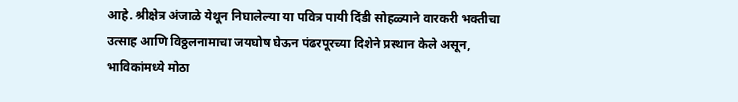आहे. श्रीक्षेत्र अंजाळे येथून निघालेल्या या पवित्र पायी दिंडी सोहळ्याने वारकरी भक्तीचा उत्साह आणि विठ्ठलनामाचा जयघोष घेऊन पंढरपूरच्या दिशेने प्रस्थान केले असून, भाविकांमध्ये मोठा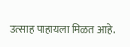उत्साह पाहायला मिळत आहे.